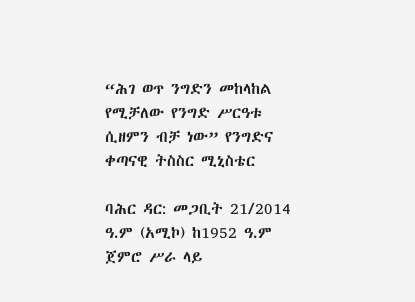“ሕገ ወጥ ንግድን መከላከል የሚቻለው የንግድ ሥርዓቱ ሲዘምን ብቻ ነው” የንግድና ቀጣናዊ ትስስር ሚኒስቴር

ባሕር ዳር: መጋቢት 21/2014 ዓ.ም (አሚኮ) ከ1952 ዓ.ም ጀምሮ ሥራ ላይ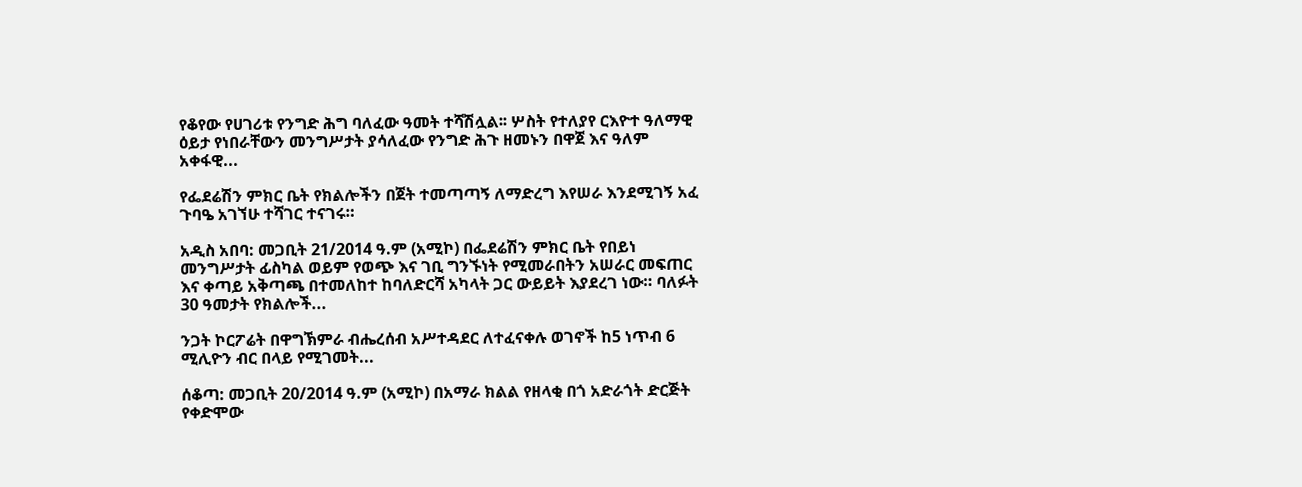የቆየው የሀገሪቱ የንግድ ሕግ ባለፈው ዓመት ተሻሽሏል፡፡ ሦስት የተለያየ ርእዮተ ዓለማዊ ዕይታ የነበራቸውን መንግሥታት ያሳለፈው የንግድ ሕጉ ዘመኑን በዋጀ እና ዓለም አቀፋዊ...

የፌደሬሽን ምክር ቤት የክልሎችን በጀት ተመጣጣኝ ለማድረግ እየሠራ እንደሚገኝ አፈ ጉባዔ አገኘሁ ተሻገር ተናገሩ።

አዲስ አበባ: መጋቢት 21/2014 ዓ.ም (አሚኮ) በፌደሬሽን ምክር ቤት የበይነ መንግሥታት ፊስካል ወይም የወጭ እና ገቢ ግንኙነት የሚመራበትን አሠራር መፍጠር እና ቀጣይ አቅጣጫ በተመለከተ ከባለድርሻ አካላት ጋር ውይይት እያደረገ ነው። ባለፉት 30 ዓመታት የክልሎች...

ንጋት ኮርፖሬት በዋግኽምራ ብሔረሰብ አሥተዳደር ለተፈናቀሉ ወገኖች ከ5 ነጥብ 6 ሚሊዮን ብር በላይ የሚገመት...

ሰቆጣ: መጋቢት 20/2014 ዓ.ም (አሚኮ) በአማራ ክልል የዘላቂ በጎ አድራጎት ድርጅት የቀድሞው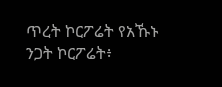ጥረት ኮርፖሬት የአኹኑ ንጋት ኮርፖሬት፥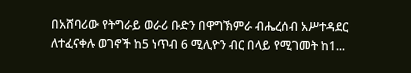በአሸባሪው የትግራይ ወራሪ ቡድን በዋግኽምራ ብሔረሰብ አሥተዳደር ለተፈናቀሉ ወገኖች ከ5 ነጥብ 6 ሚሊዮን ብር በላይ የሚገመት ከ1...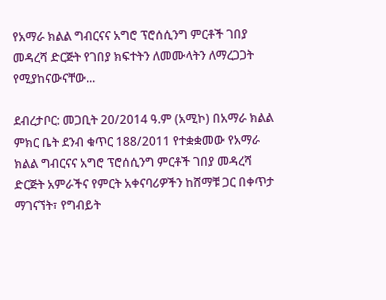የአማራ ክልል ግብርናና አግሮ ፕሮሰሲንግ ምርቶች ገበያ መዳረሻ ድርጅት የገበያ ክፍተትን ለመሙላትን ለማረጋጋት የሚያከናውናቸው...

ደብረታቦር: መጋቢት 20/2014 ዓ.ም (አሚኮ) በአማራ ክልል ምክር ቤት ደንብ ቁጥር 188/2011 የተቋቋመው የአማራ ክልል ግብርናና አግሮ ፕሮሰሲንግ ምርቶች ገበያ መዳረሻ ድርጅት አምራችና የምርት አቀናባሪዎችን ከሸማቹ ጋር በቀጥታ ማገናኘት፣ የግብይት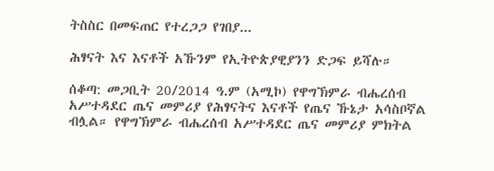ትስስር በመፍጠር የተረጋጋ የገበያ...

ሕፃናት እና እናቶች አኹንም የኢትዮጵያዊያንን ድጋፍ ይሻሉ።

ሰቆጣ: መጋቢት 20/2014 ዓ.ም (አሚኮ) የዋግኽምራ ብሔረሰብ አሥተዳደር ጤና መምሪያ የሕፃናትና እናቶች የጤና ኹኔታ አሳስቦኛል ብሏል። የዋግኽምራ ብሔረሰብ አሥተዳደር ጤና መምሪያ ምክትል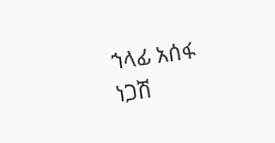ኀላፊ አሰፋ ነጋሽ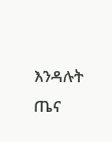እንዳሉት ጤና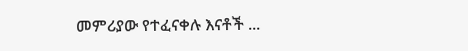መምሪያው የተፈናቀሉ እናቶች ...